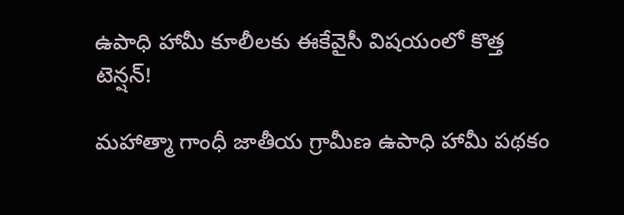ఉపాధి హామీ కూలీలకు ఈకేవైసీ విషయంలో కొత్త టెన్షన్!

మహాత్మా గాంధీ జాతీయ గ్రామీణ ఉపాధి హామీ పథకం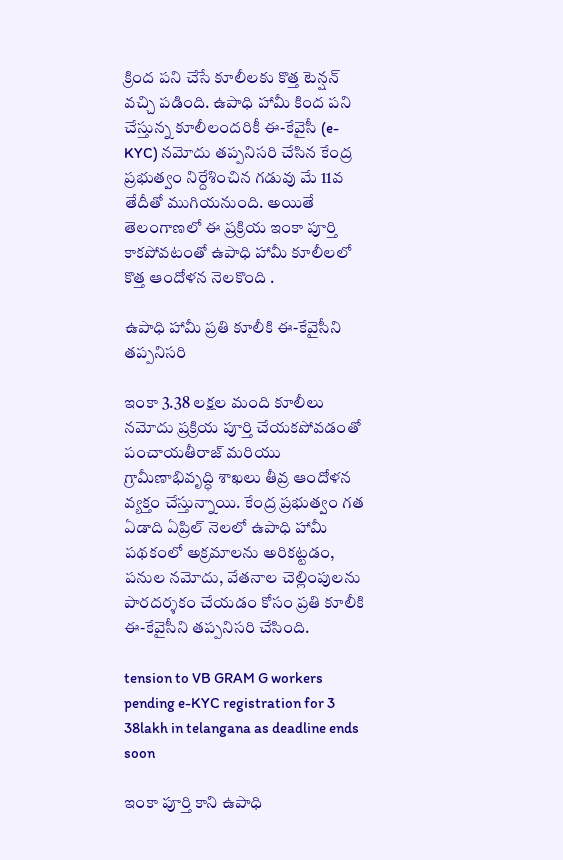క్రింద పని చేసే కూలీలకు కొత్త టెన్షన్ వచ్చి పడింది. ఉపాధి హామీ కింద పని చేస్తున్న కూలీలందరికీ ఈ-కేవైసీ (e-KYC) నమోదు తప్పనిసరి చేసిన కేంద్ర ప్రభుత్వం నిర్దేశించిన గడువు మే 11వ తేదీతో ముగియనుంది. అయితే తెలంగాణలో ఈ ప్రక్రియ ఇంకా పూర్తి కాకపోవటంతో ఉపాధి హామీ కూలీలలో కొత్త ఆందోళన నెలకొంది .

ఉపాధి హామీ ప్రతి కూలీకి ఈ-కేవైసీని తప్పనిసరి

ఇంకా 3.38 లక్షల మంది కూలీలు నమోదు ప్రక్రియ పూర్తి చేయకపోవడంతో పంచాయతీరాజ్ మరియు గ్రామీణాభివృద్ధి శాఖలు తీవ్ర ఆందోళన వ్యక్తం చేస్తున్నాయి. కేంద్ర ప్రభుత్వం గత ఏడాది ఏప్రిల్ నెలలో ఉపాధి హామీ పథకంలో అక్రమాలను అరికట్టడం, పనుల నమోదు, వేతనాల చెల్లింపులను పారదర్శకం చేయడం కోసం ప్రతి కూలీకి ఈ-కేవైసీని తప్పనిసరి చేసింది.

tension to VB GRAM G workers pending e-KYC registration for 3 38lakh in telangana as deadline ends soon

ఇంకా పూర్తి కాని ఉపాధి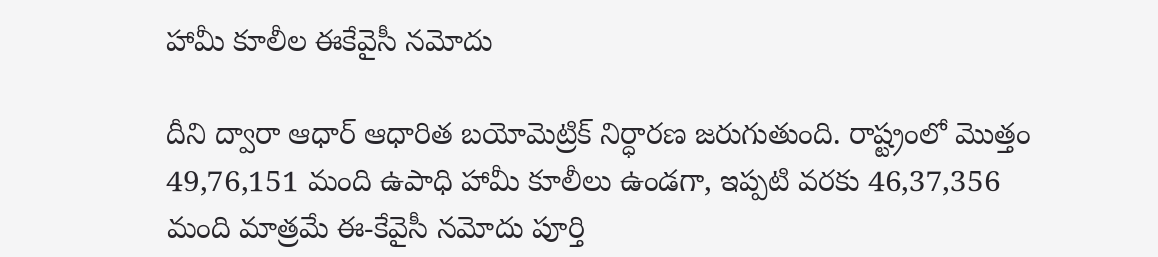హామీ కూలీల ఈకేవైసీ నమోదు

దీని ద్వారా ఆధార్ ఆధారిత బయోమెట్రిక్ నిర్ధారణ జరుగుతుంది. రాష్ట్రంలో మొత్తం 49,76,151 మంది ఉపాధి హామీ కూలీలు ఉండగా, ఇప్పటి వరకు 46,37,356 మంది మాత్రమే ఈ-కేవైసీ నమోదు పూర్తి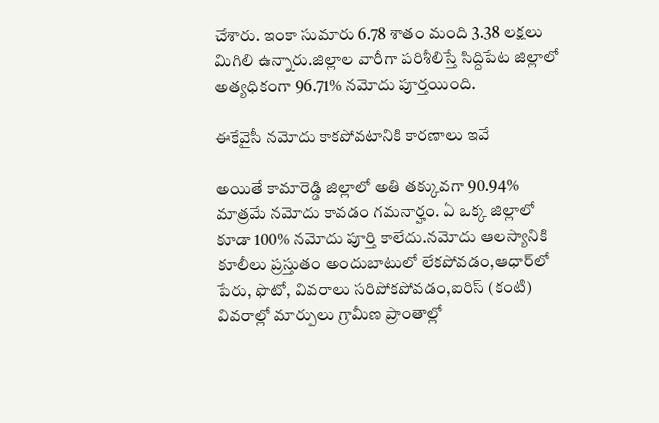చేశారు. ఇంకా సుమారు 6.78 శాతం మంది 3.38 లక్షలు మిగిలి ఉన్నారు.జిల్లాల వారీగా పరిశీలిస్తే సిద్దిపేట జిల్లాలో అత్యధికంగా 96.71% నమోదు పూర్తయింది.

ఈకేవైసీ నమోదు కాకపోవటానికి కారణాలు ఇవే

అయితే కామారెడ్డి జిల్లాలో అతి తక్కువగా 90.94% మాత్రమే నమోదు కావడం గమనార్హం. ఏ ఒక్క జిల్లాలో కూడా 100% నమోదు పూర్తి కాలేదు.నమోదు ఆలస్యానికి కూలీలు ప్రస్తుతం అందుబాటులో లేకపోవడం,ఆధార్‌లో పేరు, ఫొటో, వివరాలు సరిపోకపోవడం,ఐరిస్ (కంటి) వివరాల్లో మార్పులు గ్రామీణ ప్రాంతాల్లో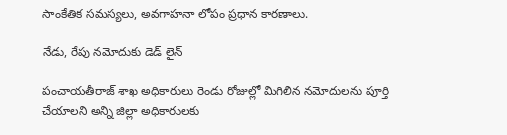సాంకేతిక సమస్యలు, అవగాహనా లోపం ప్రధాన కారణాలు.

నేడు, రేపు నమోదుకు డెడ్ లైన్

పంచాయతీరాజ్ శాఖ అధికారులు రెండు రోజుల్లో మిగిలిన నమోదులను పూర్తి చేయాలని అన్ని జిల్లా అధికారులకు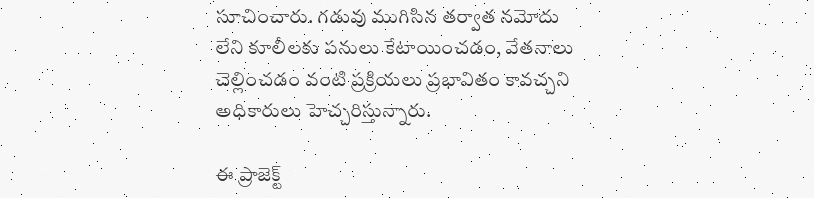సూచించారు. గడువు ముగిసిన తర్వాత నమోదు లేని కూలీలకు పనులు కేటాయించడం, వేతనాలు చెల్లించడం వంటి ప్రక్రియలు ప్రభావితం కావచ్చని అధికారులు హెచ్చరిస్తున్నారు.

ఈ ప్రాజెక్ట్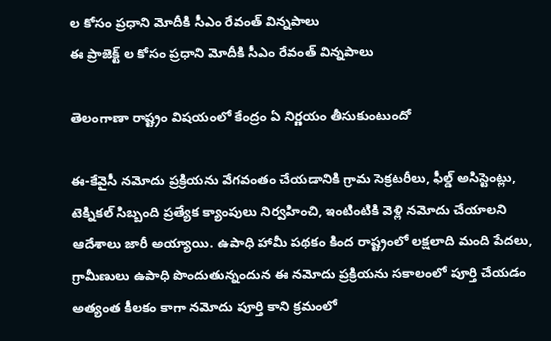ల కోసం ప్రధాని మోదీకి సీఎం రేవంత్ విన్నపాలు
ఈ ప్రాజెక్ట్ ల కోసం ప్రధాని మోదీకి సీఎం రేవంత్ విన్నపాలు

తెలంగాణా రాష్ట్రం విషయంలో కేంద్రం ఏ నిర్ణయం తీసుకుంటుందో

ఈ-కేవైసీ నమోదు ప్రక్రియను వేగవంతం చేయడానికి గ్రామ సెక్రటరీలు, ఫీల్డ్ అసిస్టెంట్లు, టెక్నికల్ సిబ్బంది ప్రత్యేక క్యాంపులు నిర్వహించి, ఇంటింటికి వెళ్లి నమోదు చేయాలని ఆదేశాలు జారీ అయ్యాయి. ఉపాధి హామీ పథకం కింద రాష్ట్రంలో లక్షలాది మంది పేదలు, గ్రామీణులు ఉపాధి పొందుతున్నందున ఈ నమోదు ప్రక్రియను సకాలంలో పూర్తి చేయడం అత్యంత కీలకం కాగా నమోదు పూర్తి కాని క్రమంలో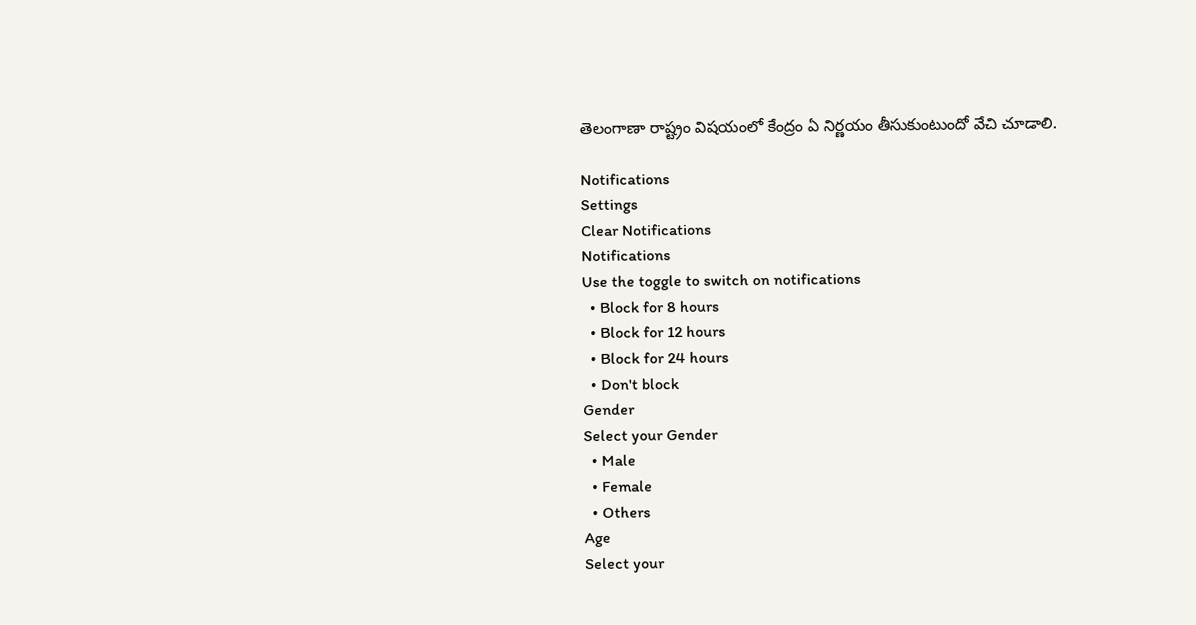తెలంగాణా రాష్ట్రం విషయంలో కేంద్రం ఏ నిర్ణయం తీసుకుంటుందో వేచి చూడాలి.

Notifications
Settings
Clear Notifications
Notifications
Use the toggle to switch on notifications
  • Block for 8 hours
  • Block for 12 hours
  • Block for 24 hours
  • Don't block
Gender
Select your Gender
  • Male
  • Female
  • Others
Age
Select your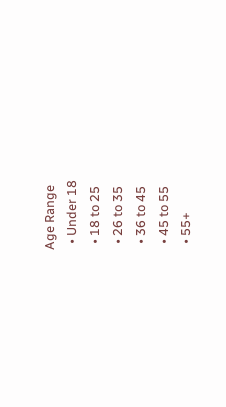Age Range
  • Under 18
  • 18 to 25
  • 26 to 35
  • 36 to 45
  • 45 to 55
  • 55+